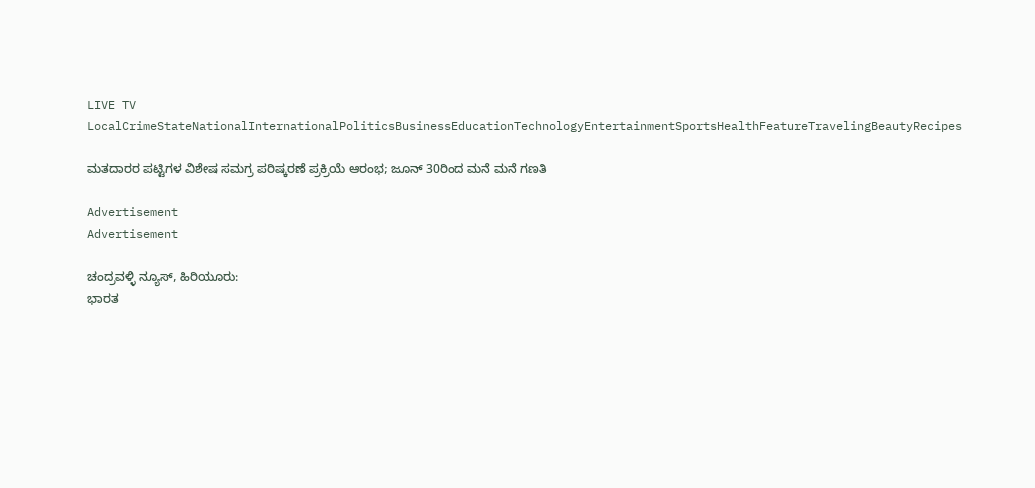LIVE TV LocalCrimeStateNationalInternationalPoliticsBusinessEducationTechnologyEntertainmentSportsHealthFeatureTravelingBeautyRecipes

ಮತದಾರರ ಪಟ್ಟಿಗಳ ವಿಶೇಷ ಸಮಗ್ರ ಪರಿಷ್ಕರಣೆ ಪ್ರಕ್ರಿಯೆ ಆರಂಭ; ಜೂನ್ 30ರಿಂದ ಮನೆ ಮನೆ ಗಣತಿ

Advertisement
Advertisement

ಚಂದ್ರವಳ್ಳಿ ನ್ಯೂಸ್, ಹಿರಿಯೂರು:
ಭಾರತ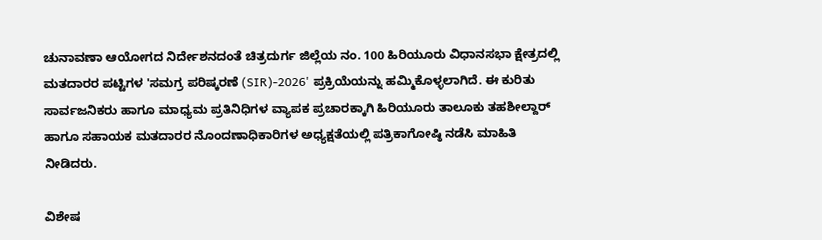ಚುನಾವಣಾ ಆಯೋಗದ ನಿರ್ದೇಶನದಂತೆ ಚಿತ್ರದುರ್ಗ ಜಿಲ್ಲೆಯ ನಂ. 100 ಹಿರಿಯೂರು ವಿಧಾನಸಭಾ ಕ್ಷೇತ್ರದಲ್ಲಿ ಮತದಾರರ ಪಟ್ಟಿಗಳ 'ಸಮಗ್ರ ಪರಿಷ್ಕರಣೆ (SIR)-2026' ಪ್ರಕ್ರಿಯೆಯನ್ನು ಹಮ್ಮಿಕೊಳ್ಳಲಾಗಿದೆ. ಈ ಕುರಿತು ಸಾರ್ವಜನಿಕರು ಹಾಗೂ ಮಾಧ್ಯಮ ಪ್ರತಿನಿಧಿಗಳ ವ್ಯಾಪಕ ಪ್ರಚಾರಕ್ಕಾಗಿ ಹಿರಿಯೂರು ತಾಲೂಕು ತಹಶೀಲ್ದಾರ್ ಹಾಗೂ ಸಹಾಯಕ ಮತದಾರರ ನೊಂದಣಾಧಿಕಾರಿಗಳ ಅಧ್ಯಕ್ಷತೆಯಲ್ಲಿ ಪತ್ರಿಕಾಗೋಷ್ಠಿ ನಡೆಸಿ ಮಾಹಿತಿ ನೀಡಿದರು.

ವಿಶೇಷ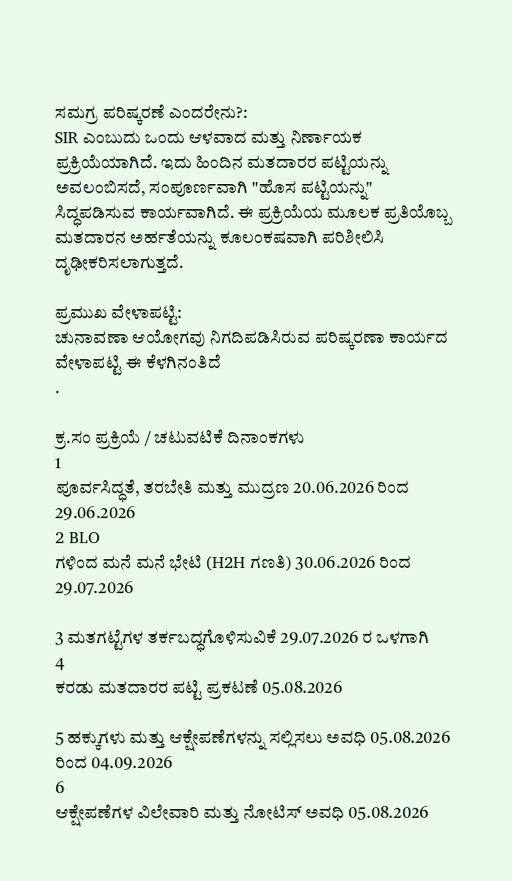ಸಮಗ್ರ ಪರಿಷ್ಕರಣೆ ಎಂದರೇನು?:
SIR ಎಂಬುದು ಒಂದು ಆಳವಾದ ಮತ್ತು ನಿರ್ಣಾಯಕ ಪ್ರಕ್ರಿಯೆಯಾಗಿದೆ. ಇದು ಹಿಂದಿನ ಮತದಾರರ ಪಟ್ಟಿಯನ್ನು ಅವಲಂಬಿಸದೆ, ಸಂಪೂರ್ಣವಾಗಿ "ಹೊಸ ಪಟ್ಟಿಯನ್ನು" ಸಿದ್ಧಪಡಿಸುವ ಕಾರ್ಯವಾಗಿದೆ. ಈ ಪ್ರಕ್ರಿಯೆಯ ಮೂಲಕ ಪ್ರತಿಯೊಬ್ಬ ಮತದಾರನ ಅರ್ಹತೆಯನ್ನು ಕೂಲಂಕಷವಾಗಿ ಪರಿಶೀಲಿಸಿ ದೃಢೀಕರಿಸಲಾಗುತ್ತದೆ.

ಪ್ರಮುಖ ವೇಳಾಪಟ್ಟಿ:
ಚುನಾವಣಾ ಆಯೋಗವು ನಿಗದಿಪಡಿಸಿರುವ ಪರಿಷ್ಕರಣಾ ಕಾರ್ಯದ ವೇಳಾಪಟ್ಟಿ ಈ ಕೆಳಗಿನಂತಿದೆ
.

ಕ್ರ.ಸಂ ಪ್ರಕ್ರಿಯೆ / ಚಟುವಟಿಕೆ ದಿನಾಂಕಗಳು
1
ಪೂರ್ವಸಿದ್ಧತೆ, ತರಬೇತಿ ಮತ್ತು ಮುದ್ರಣ 20.06.2026 ರಿಂದ 29.06.2026
2 BLO
ಗಳಿಂದ ಮನೆ ಮನೆ ಭೇಟಿ (H2H ಗಣತಿ) 30.06.2026 ರಿಂದ 29.07.2026

3 ಮತಗಟ್ಟೆಗಳ ತರ್ಕಬದ್ಧಗೊಳಿಸುವಿಕೆ 29.07.2026 ರ ಒಳಗಾಗಿ
4
ಕರಡು ಮತದಾರರ ಪಟ್ಟಿ ಪ್ರಕಟಣೆ 05.08.2026

5 ಹಕ್ಕುಗಳು ಮತ್ತು ಆಕ್ಷೇಪಣೆಗಳನ್ನು ಸಲ್ಲಿಸಲು ಅವಧಿ 05.08.2026 ರಿಂದ 04.09.2026
6
ಆಕ್ಷೇಪಣೆಗಳ ವಿಲೇವಾರಿ ಮತ್ತು ನೋಟಿಸ್ ಅವಧಿ 05.08.2026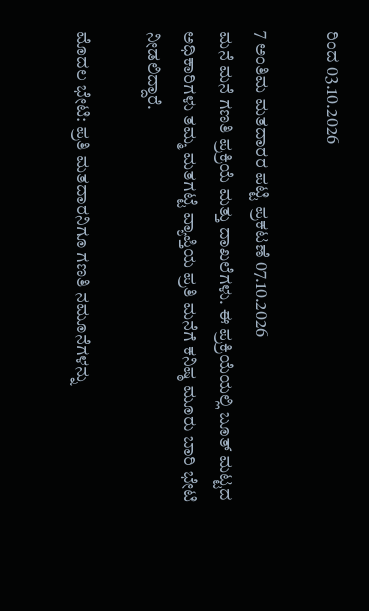ರಿಂದ 03.10.2026

7 ಅಂತಿಮ ಮತದಾರರ ಪಟ್ಟಿ ಪ್ರಕಟಣೆ 07.10.2026
ಮನೆ ಮನೆ ಗಣತಿ ಪ್ರಕ್ರಿಯೆ ಮತ್ತು ದಾಖಲೆಗಳು. ಈ ಪ್ರಕ್ರಿಯೆಯಲ್ಲಿ ಬೂತ್ ಮಟ್ಟದ ಅಧಿಕಾರಿಗಳು ತಮ್ಮ ಮತಗಟ್ಟೆ ವ್ಯಾಪ್ತಿಯ ಪ್ರತಿ ಮನೆಗೆ ಕನಿಷ್ಠ ಮೂರು ಬಾರಿ ಭೇಟಿ ನೀಡಲಿದ್ದಾರೆ.

ಮೊದಲ ಭೇಟಿ: ಪ್ರತಿ ಮತದಾರನಿಗೂ ಗಣತಿ ನಮೂನೆಗಳನ್ನು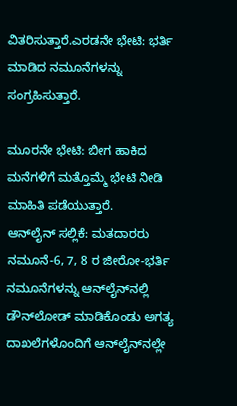ವಿತರಿಸುತ್ತಾರೆ.ಎರಡನೇ ಭೇಟಿ: ಭರ್ತಿ ಮಾಡಿದ ನಮೂನೆಗಳನ್ನು ಸಂಗ್ರಹಿಸುತ್ತಾರೆ.

ಮೂರನೇ ಭೇಟಿ: ಬೀಗ ಹಾಕಿದ ಮನೆಗಳಿಗೆ ಮತ್ತೊಮ್ಮೆ ಭೇಟಿ ನೀಡಿ ಮಾಹಿತಿ ಪಡೆಯುತ್ತಾರೆ.
ಆನ್‌ಲೈನ್ ಸಲ್ಲಿಕೆ: ಮತದಾರರು ನಮೂನೆ-6, 7, 8 ರ ಜೀರೋ-ಭರ್ತಿ ನಮೂನೆಗಳನ್ನು ಆನ್‌ಲೈನ್‌ನಲ್ಲಿ ಡೌನ್‌ಲೋಡ್ ಮಾಡಿಕೊಂಡು ಅಗತ್ಯ ದಾಖಲೆಗಳೊಂದಿಗೆ ಆನ್‌ಲೈನ್‌ನಲ್ಲೇ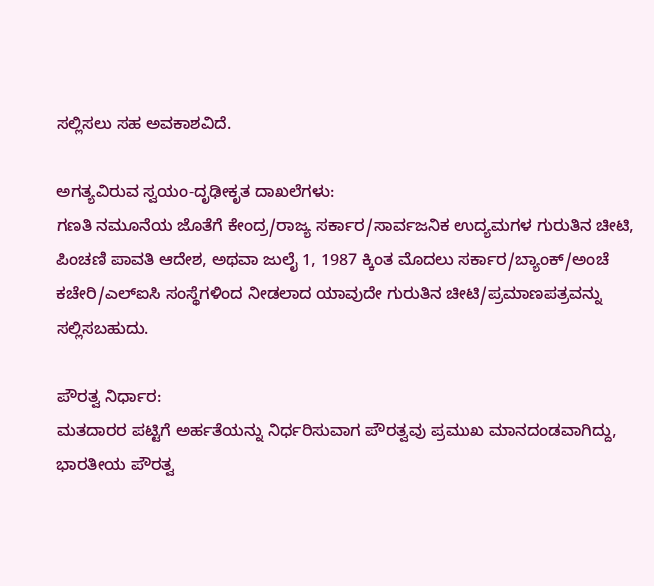ಸಲ್ಲಿಸಲು ಸಹ ಅವಕಾಶವಿದೆ.

ಅಗತ್ಯವಿರುವ ಸ್ವಯಂ-ದೃಢೀಕೃತ ದಾಖಲೆಗಳು:
ಗಣತಿ ನಮೂನೆಯ ಜೊತೆಗೆ ಕೇಂದ್ರ/ರಾಜ್ಯ ಸರ್ಕಾರ/ಸಾರ್ವಜನಿಕ ಉದ್ಯಮಗಳ ಗುರುತಿನ ಚೀಟಿ, ಪಿಂಚಣಿ ಪಾವತಿ ಆದೇಶ, ಅಥವಾ ಜುಲೈ 1, 1987 ಕ್ಕಿಂತ ಮೊದಲು ಸರ್ಕಾರ/ಬ್ಯಾಂಕ್/ಅಂಚೆ ಕಚೇರಿ/ಎಲ್‌ಐಸಿ ಸಂಸ್ಥೆಗಳಿಂದ ನೀಡಲಾದ ಯಾವುದೇ ಗುರುತಿನ ಚೀಟಿ/ಪ್ರಮಾಣಪತ್ರವನ್ನು ಸಲ್ಲಿಸಬಹುದು.

ಪೌರತ್ವ ನಿರ್ಧಾರ:
ಮತದಾರರ ಪಟ್ಟಿಗೆ ಅರ್ಹತೆಯನ್ನು ನಿರ್ಧರಿಸುವಾಗ ಪೌರತ್ವವು ಪ್ರಮುಖ ಮಾನದಂಡವಾಗಿದ್ದು, ಭಾರತೀಯ ಪೌರತ್ವ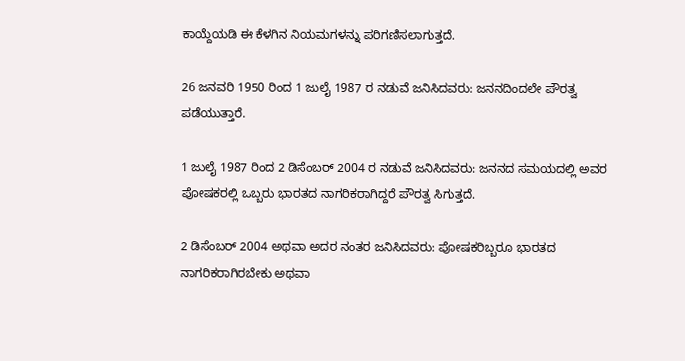ಕಾಯ್ದೆಯಡಿ ಈ ಕೆಳಗಿನ ನಿಯಮಗಳನ್ನು ಪರಿಗಣಿಸಲಾಗುತ್ತದೆ.

26 ಜನವರಿ 1950 ರಿಂದ 1 ಜುಲೈ 1987 ರ ನಡುವೆ ಜನಿಸಿದವರು: ಜನನದಿಂದಲೇ ಪೌರತ್ವ ಪಡೆಯುತ್ತಾರೆ.

1 ಜುಲೈ 1987 ರಿಂದ 2 ಡಿಸೆಂಬರ್ 2004 ರ ನಡುವೆ ಜನಿಸಿದವರು: ಜನನದ ಸಮಯದಲ್ಲಿ ಅವರ ಪೋಷಕರಲ್ಲಿ ಒಬ್ಬರು ಭಾರತದ ನಾಗರಿಕರಾಗಿದ್ದರೆ ಪೌರತ್ವ ಸಿಗುತ್ತದೆ.

2 ಡಿಸೆಂಬರ್ 2004 ಅಥವಾ ಅದರ ನಂತರ ಜನಿಸಿದವರು: ಪೋಷಕರಿಬ್ಬರೂ ಭಾರತದ ನಾಗರಿಕರಾಗಿರಬೇಕು ಅಥವಾ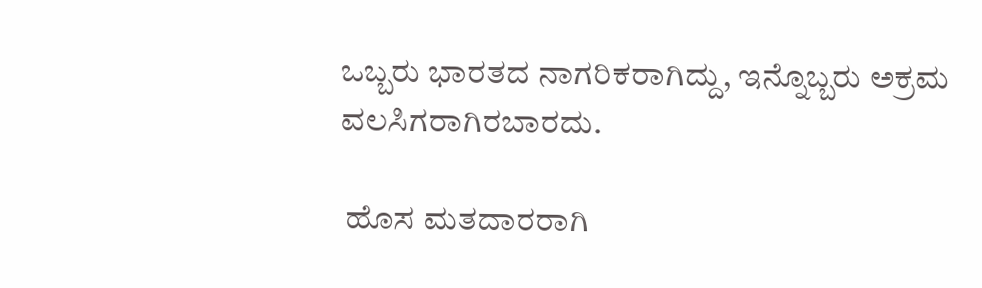ಒಬ್ಬರು ಭಾರತದ ನಾಗರಿಕರಾಗಿದ್ದು, ಇನ್ನೊಬ್ಬರು ಅಕ್ರಮ ವಲಸಿಗರಾಗಿರಬಾರದು.

 ಹೊಸ ಮತದಾರರಾಗಿ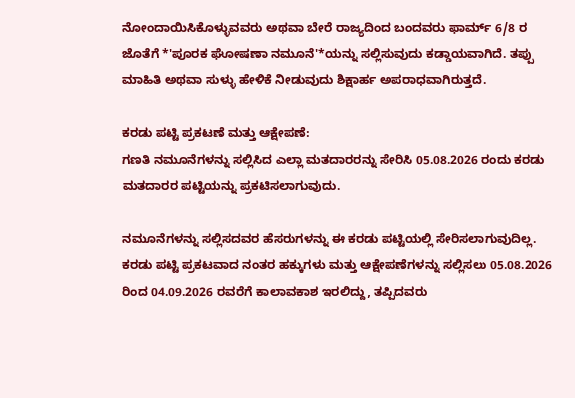ನೋಂದಾಯಿಸಿಕೊಳ್ಳುವವರು ಅಥವಾ ಬೇರೆ ರಾಜ್ಯದಿಂದ ಬಂದವರು ಫಾರ್ಮ್ 6/8 ರ ಜೊತೆಗೆ *'ಪೂರಕ ಘೋಷಣಾ ನಮೂನೆ'*ಯನ್ನು ಸಲ್ಲಿಸುವುದು ಕಡ್ಡಾಯವಾಗಿದೆ. ತಪ್ಪು ಮಾಹಿತಿ ಅಥವಾ ಸುಳ್ಳು ಹೇಳಿಕೆ ನೀಡುವುದು ಶಿಕ್ಷಾರ್ಹ ಅಪರಾಧವಾಗಿರುತ್ತದೆ.

ಕರಡು ಪಟ್ಟಿ ಪ್ರಕಟಣೆ ಮತ್ತು ಆಕ್ಷೇಪಣೆ:
ಗಣತಿ ನಮೂನೆಗಳನ್ನು ಸಲ್ಲಿಸಿದ ಎಲ್ಲಾ ಮತದಾರರನ್ನು ಸೇರಿಸಿ 05.08.2026 ರಂದು ಕರಡು ಮತದಾರರ ಪಟ್ಟಿಯನ್ನು ಪ್ರಕಟಿಸಲಾಗುವುದು.

ನಮೂನೆಗಳನ್ನು ಸಲ್ಲಿಸದವರ ಹೆಸರುಗಳನ್ನು ಈ ಕರಡು ಪಟ್ಟಿಯಲ್ಲಿ ಸೇರಿಸಲಾಗುವುದಿಲ್ಲ.
ಕರಡು ಪಟ್ಟಿ ಪ್ರಕಟವಾದ ನಂತರ ಹಕ್ಕುಗಳು ಮತ್ತು ಆಕ್ಷೇಪಣೆಗಳನ್ನು ಸಲ್ಲಿಸಲು 05.08.2026 ರಿಂದ 04.09.2026 ರವರೆಗೆ ಕಾಲಾವಕಾಶ ಇರಲಿದ್ದು, ತಪ್ಪಿದವರು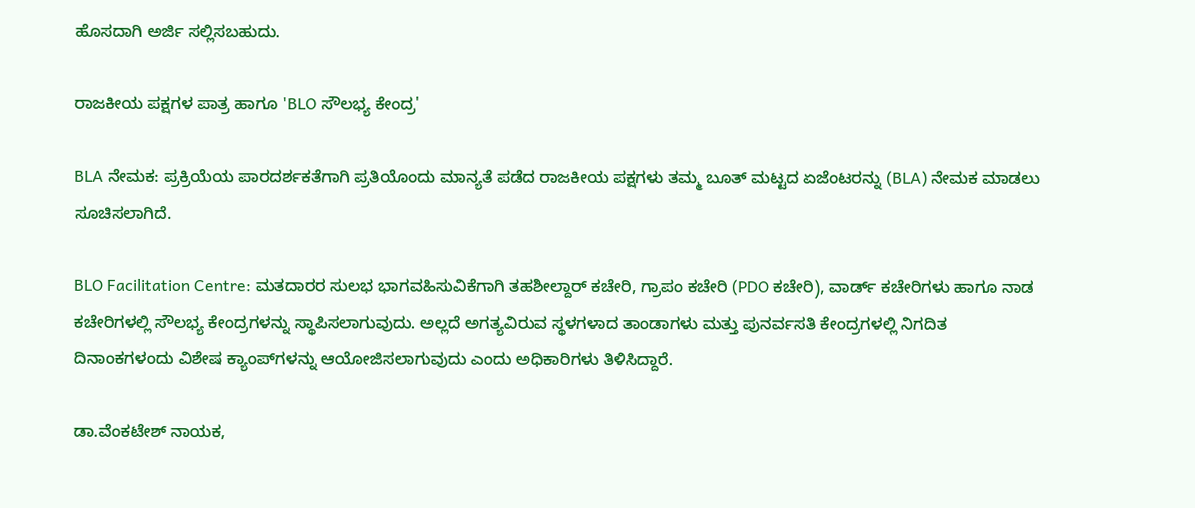ಹೊಸದಾಗಿ ಅರ್ಜಿ ಸಲ್ಲಿಸಬಹುದು.

ರಾಜಕೀಯ ಪಕ್ಷಗಳ ಪಾತ್ರ ಹಾಗೂ 'BLO ಸೌಲಭ್ಯ ಕೇಂದ್ರ'

BLA ನೇಮಕ: ಪ್ರಕ್ರಿಯೆಯ ಪಾರದರ್ಶಕತೆಗಾಗಿ ಪ್ರತಿಯೊಂದು ಮಾನ್ಯತೆ ಪಡೆದ ರಾಜಕೀಯ ಪಕ್ಷಗಳು ತಮ್ಮ ಬೂತ್ ಮಟ್ಟದ ಏಜೆಂಟರನ್ನು (BLA) ನೇಮಕ ಮಾಡಲು ಸೂಚಿಸಲಾಗಿದೆ.

BLO Facilitation Centre: ಮತದಾರರ ಸುಲಭ ಭಾಗವಹಿಸುವಿಕೆಗಾಗಿ ತಹಶೀಲ್ದಾರ್ ಕಚೇರಿ, ಗ್ರಾಪಂ ಕಚೇರಿ (PDO ಕಚೇರಿ), ವಾರ್ಡ್ ಕಚೇರಿಗಳು ಹಾಗೂ ನಾಡ ಕಚೇರಿಗಳಲ್ಲಿ ಸೌಲಭ್ಯ ಕೇಂದ್ರಗಳನ್ನು ಸ್ಥಾಪಿಸಲಾಗುವುದು. ಅಲ್ಲದೆ ಅಗತ್ಯವಿರುವ ಸ್ಥಳಗಳಾದ ತಾಂಡಾಗಳು ಮತ್ತು ಪುನರ್ವಸತಿ ಕೇಂದ್ರಗಳಲ್ಲಿ ನಿಗದಿತ ದಿನಾಂಕಗಳಂದು ವಿಶೇಷ ಕ್ಯಾಂಪ್‌ಗಳನ್ನು ಆಯೋಜಿಸಲಾಗುವುದು ಎಂದು ಅಧಿಕಾರಿಗಳು ತಿಳಿಸಿದ್ದಾರೆ.

ಡಾ.ವೆಂಕಟೇಶ್ ನಾಯಕ,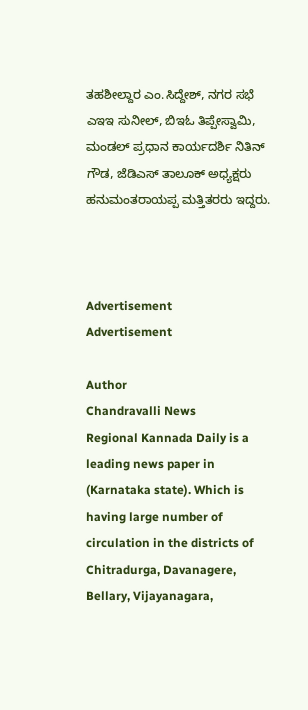ತಹಶೀಲ್ದಾರ ಎಂ.ಸಿದ್ದೇಶ್, ನಗರ ಸಭೆ ಎಇಇ ಸುನೀಲ್, ಬಿಇಓ ತಿಪ್ಪೇಸ್ವಾಮಿ, ಮಂಡಲ್ ಪ್ರಧಾನ ಕಾರ್ಯದರ್ಶಿ ನಿತಿನ್ ಗೌಡ, ಜೆಡಿಎಸ್ ತಾಲೂಕ್ ಅಧ್ಯಕ್ಷರು ಹನುಮಂತರಾಯಪ್ಪ ಮತ್ತಿತರರು ಇದ್ದರು.



Advertisement
Advertisement

Author
Chandravalli News
Regional Kannada Daily is a leading news paper in (Karnataka state). Which is having large number of circulation in the districts of Chitradurga, Davanagere, Bellary, Vijayanagara,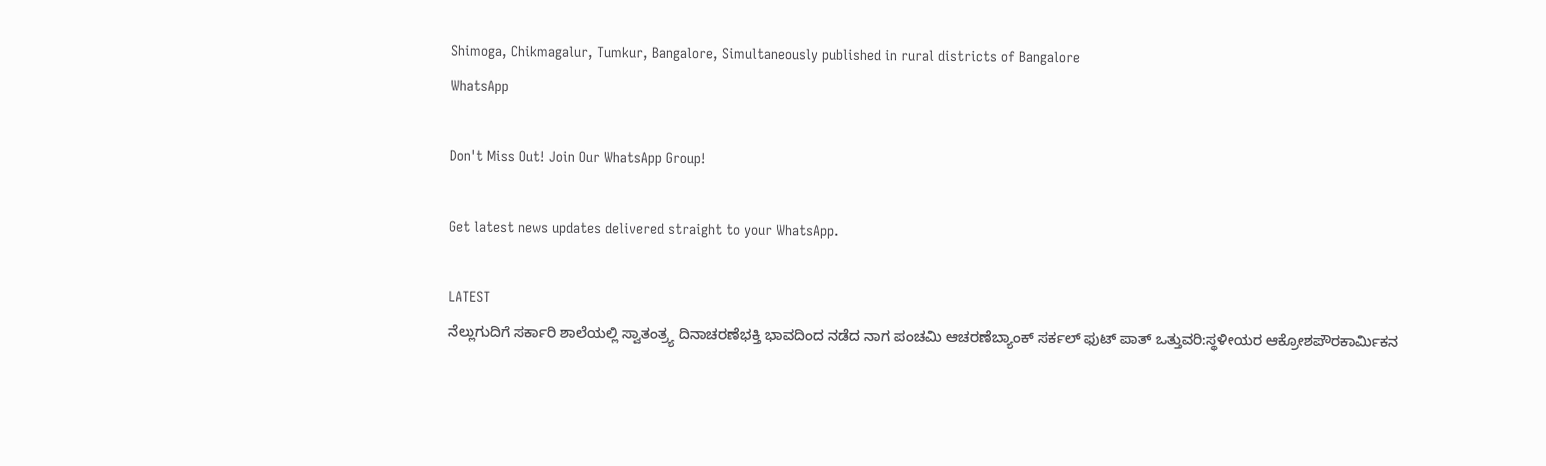Shimoga, Chikmagalur, Tumkur, Bangalore, Simultaneously published in rural districts of Bangalore
WhatsApp

Don't Miss Out! Join Our WhatsApp Group!

Get latest news updates delivered straight to your WhatsApp.

LATEST
ನೆಲ್ಲುಗುದಿಗೆ ಸರ್ಕಾರಿ ಶಾಲೆಯಲ್ಲಿ ಸ್ವಾತಂತ್ರ್ಯ ದಿನಾಚರಣೆಭಕ್ತಿ ಭಾವದಿಂದ ನಡೆದ ನಾಗ ಪಂಚಮಿ ಆಚರಣೆಬ್ಯಾಂಕ್ ಸರ್ಕಲ್ ಫುಟ್ ಪಾತ್ ಒತ್ತುವರಿ:ಸ್ಥಳೀಯರ ಆಕ್ರೋಶಪೌರಕಾರ್ಮಿಕನ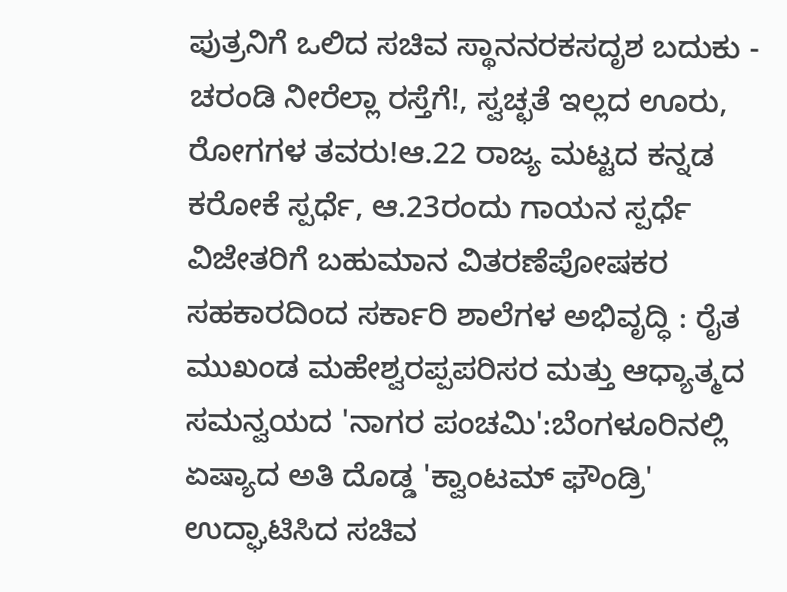ಪುತ್ರನಿಗೆ ಒಲಿದ ಸಚಿವ ಸ್ಥಾನನರಕಸದೃಶ ಬದುಕು - ಚರಂಡಿ ನೀರೆಲ್ಲಾ ರಸ್ತೆಗೆ!, ಸ್ವಚ್ಛತೆ ಇಲ್ಲದ ಊರು, ರೋಗಗಳ ತವರು!ಆ.22 ರಾಜ್ಯ ಮಟ್ಟದ ಕನ್ನಡ ಕರೋಕೆ ಸ್ಪರ್ಧೆ, ಆ.23ರಂದು ಗಾಯನ ಸ್ಪರ್ಧೆ ವಿಜೇತರಿಗೆ ಬಹುಮಾನ ವಿತರಣೆಪೋಷಕರ ಸಹಕಾರದಿಂದ ಸರ್ಕಾರಿ ಶಾಲೆಗಳ ಅಭಿವೃದ್ಧಿ : ರೈತ ಮುಖಂಡ ಮಹೇಶ್ವರಪ್ಪಪರಿಸರ ಮತ್ತು ಆಧ್ಯಾತ್ಮದ ಸಮನ್ವಯದ 'ನಾಗರ ಪಂಚಮಿ':ಬೆಂಗಳೂರಿನಲ್ಲಿ ಏಷ್ಯಾದ ಅತಿ ದೊಡ್ಡ 'ಕ್ವಾಂಟಮ್ ಫೌಂಡ್ರಿ' ಉದ್ಘಾಟಿಸಿದ ಸಚಿವ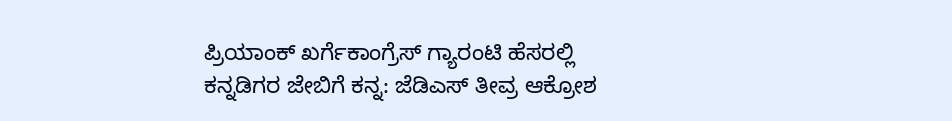ಪ್ರಿಯಾಂಕ್ ಖರ್ಗೆಕಾಂಗ್ರೆಸ್ ಗ್ಯಾರಂಟಿ ಹೆಸರಲ್ಲಿ ಕನ್ನಡಿಗರ ಜೇಬಿಗೆ ಕನ್ನ: ಜೆಡಿಎಸ್ ತೀವ್ರ ಆಕ್ರೋಶ